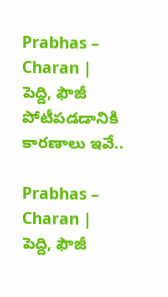Prabhas – Charan | పెద్ది, ఫౌజీ పోటీపడడానికి కారణాలు ఇవే..

Prabhas – Charan | పెద్ది, ఫౌజీ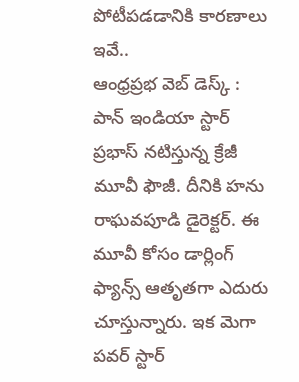పోటీపడడానికి కారణాలు ఇవే..
ఆంధ్రప్రభ వెబ్ డెస్క్ : పాన్ ఇండియా స్టార్ ప్రభాస్ నటిస్తున్న క్రేజీ మూవీ ఫౌజీ. దీనికి హను రాఘవపూడి డైరెక్టర్. ఈ మూవీ కోసం డార్లింగ్ ఫ్యాన్స్ ఆతృతగా ఎదురు చూస్తున్నారు. ఇక మెగా పవర్ స్టార్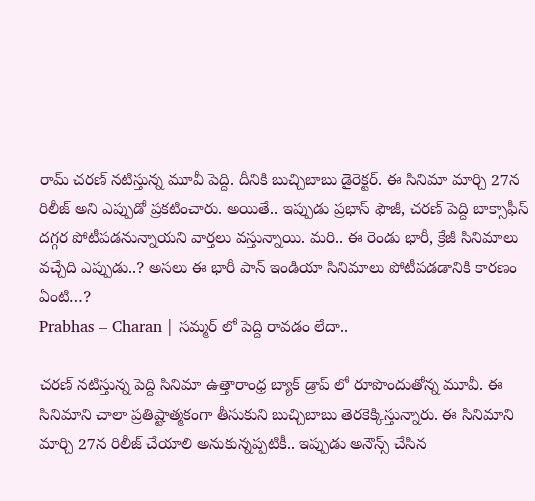రామ్ చరణ్ నటిస్తున్న మూవీ పెద్ది. దీనికి బుచ్చిబాబు డైరెక్టర్. ఈ సినిమా మార్చి 27న రిలీజ్ అని ఎప్పుడో ప్రకటించారు. అయితే.. ఇప్పుడు ప్రభాస్ ఫౌజీ, చరణ్ పెద్ది బాక్సాఫీస్ దగ్గర పోటీపడనున్నాయని వార్తలు వస్తున్నాయి. మరి.. ఈ రెండు భారీ, క్రేజీ సినిమాలు వచ్చేది ఎప్పుడు..? అసలు ఈ భారీ పాన్ ఇండియా సినిమాలు పోటీపడడానికి కారణం ఏంటి…?
Prabhas – Charan | సమ్మర్ లో పెద్ది రావడం లేదా..

చరణ్ నటిస్తున్న పెద్ది సినిమా ఉత్తారాంధ్ర బ్యాక్ డ్రాప్ లో రూపొందుతోన్న మూవీ. ఈ సినిమాని చాలా ప్రతిష్టాత్మకంగా తీసుకుని బుచ్చిబాబు తెరకెక్కిస్తున్నారు. ఈ సినిమాని మార్చి 27న రిలీజ్ చేయాలి అనుకున్నప్పటికీ.. ఇప్పుడు అనౌన్స్ చేసిన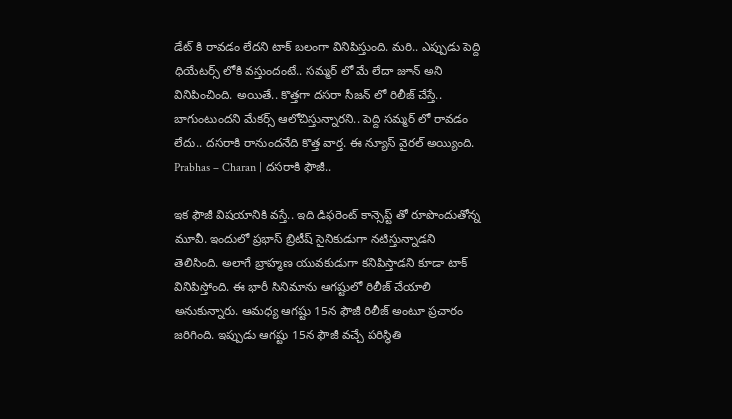డేట్ కి రావడం లేదని టాక్ బలంగా వినిపిస్తుంది. మరి.. ఎప్పుడు పెద్ది ధియేటర్స్ లోకి వస్తుందంటే.. సమ్మర్ లో మే లేదా జూన్ అని వినిపించింది. అయితే.. కొత్తగా దసరా సీజన్ లో రిలీజ్ చేస్తే.. బాగుంటుందని మేకర్స్ ఆలోచిస్తున్నారని.. పెద్ది సమ్మర్ లో రావడం లేదు.. దసరాకి రానుందనేది కొత్త వార్త. ఈ న్యూస్ వైరల్ అయ్యింది.
Prabhas – Charan | దసరాకి ఫౌజీ..

ఇక ఫౌజీ విషయానికి వస్తే.. ఇది డిఫరెంట్ కాన్సెప్ట్ తో రూపొందుతోన్న మూవీ. ఇందులో ప్రభాస్ బ్రిటీష్ సైనికుడుగా నటిస్తున్నాడని తెలిసింది. అలాగే బ్రాహ్మణ యువకుడుగా కనిపిస్తాడని కూడా టాక్ వినిపిస్తోంది. ఈ భారీ సినిమాను ఆగష్టులో రిలీజ్ చేయాలి అనుకున్నారు. ఆమధ్య ఆగష్టు 15న ఫౌజీ రిలీజ్ అంటూ ప్రచారం జరిగింది. ఇప్పుడు ఆగష్టు 15న ఫౌజీ వచ్చే పరిస్థితి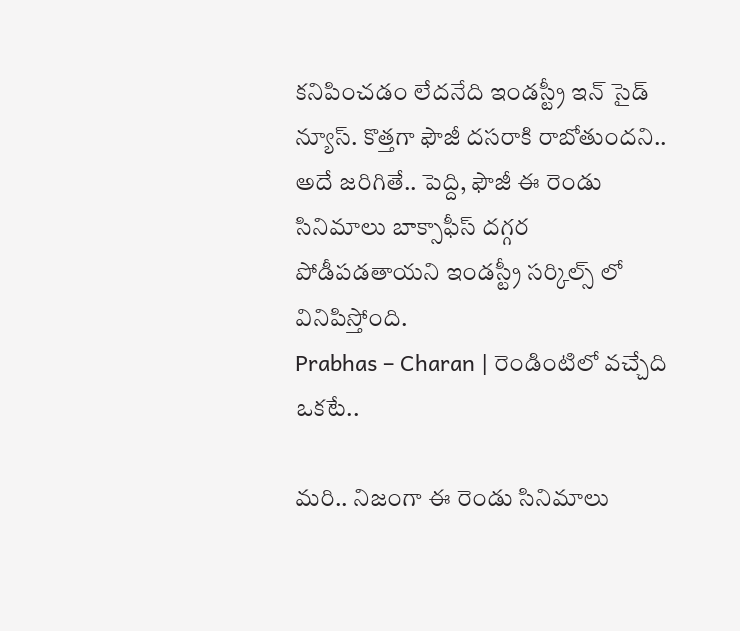కనిపించడం లేదనేది ఇండస్ట్రీ ఇన్ సైడ్ న్యూస్. కొత్తగా ఫౌజీ దసరాకి రాబోతుందని.. అదే జరిగితే.. పెద్ది, ఫౌజీ ఈ రెండు సినిమాలు బాక్సాఫీస్ దగ్గర పోడీపడతాయని ఇండస్ట్రీ సర్కిల్స్ లో వినిపిస్తోంది.
Prabhas – Charan | రెండింటిలో వచ్చేది ఒకటే..

మరి.. నిజంగా ఈ రెండు సినిమాలు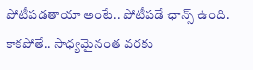పోటీపడతాయా అంటే.. పోటీపడే ఛాన్స్ ఉంది. కాకపోతే.. సాధ్యమైనంత వరకు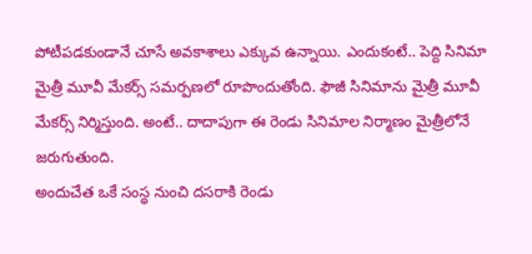పోటీపడకుండానే చూసే అవకాశాలు ఎక్కువ ఉన్నాయి. ఎందుకంటే.. పెద్ది సినిమా మైత్రీ మూవీ మేకర్స్ సమర్పణలో రూపొందుతోంది. ఫౌజీ సినిమాను మైత్రీ మూవీ మేకర్స్ నిర్మిస్తుంది. అంటే.. దాదాపుగా ఈ రెండు సినిమాల నిర్మాణం మైత్రీలోనే జరుగుతుంది.
అందుచేత ఒకే సంస్థ నుంచి దసరాకి రెండు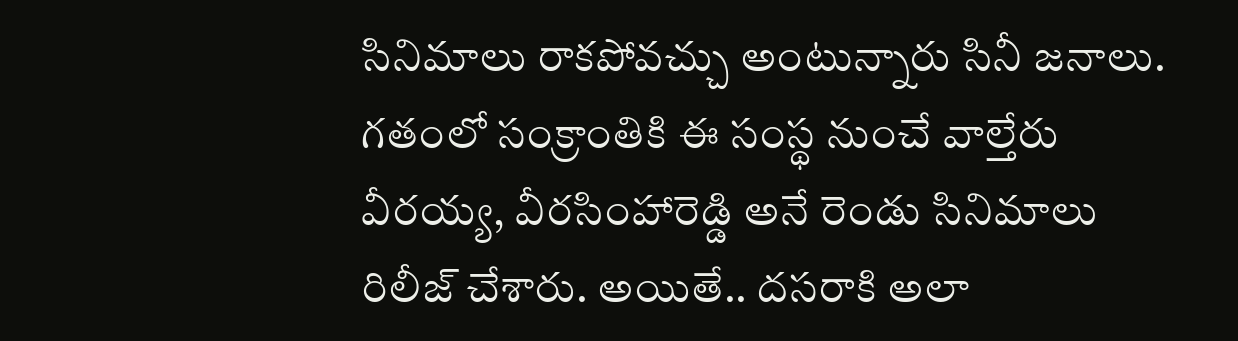సినిమాలు రాకపోవచ్చు అంటున్నారు సినీ జనాలు. గతంలో సంక్రాంతికి ఈ సంస్థ నుంచే వాల్తేరు వీరయ్య, వీరసింహారెడ్డి అనే రెండు సినిమాలు రిలీజ్ చేశారు. అయితే.. దసరాకి అలా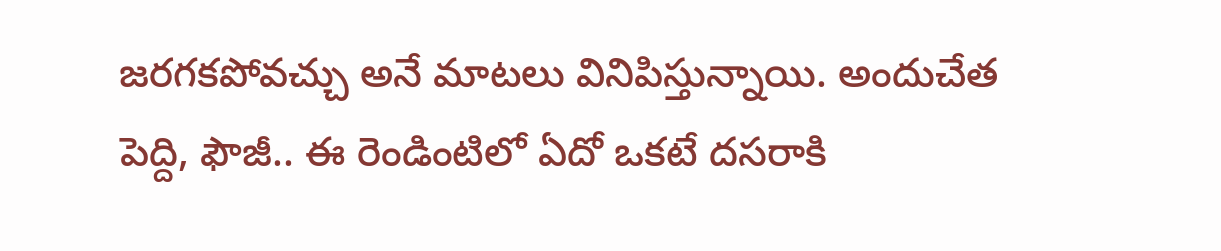జరగకపోవచ్చు అనే మాటలు వినిపిస్తున్నాయి. అందుచేత పెద్ది, ఫౌజీ.. ఈ రెండింటిలో ఏదో ఒకటే దసరాకి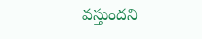వస్తుందని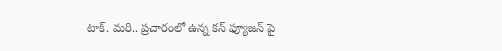టాక్. మరి.. ప్రచారంలో ఉన్న కన్ ఫ్యూజన్ పై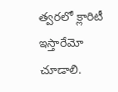త్వరలో క్లారిటీ ఇస్తారేమో చూడాలి.